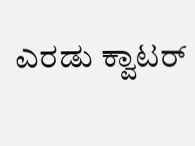ಎರಡು ಕ್ವಾಟರ್‌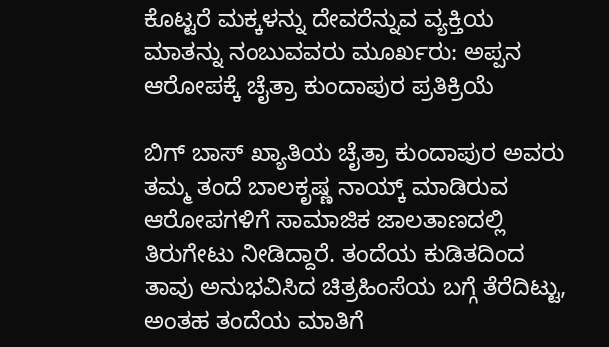ಕೊಟ್ಟರೆ ಮಕ್ಕಳನ್ನು ದೇವರೆನ್ನುವ ವ್ಯಕ್ತಿಯ ಮಾತನ್ನು ನಂಬುವವರು ಮೂರ್ಖರು: ಅಪ್ಪನ ಆರೋಪಕ್ಕೆ ಚೈತ್ರಾ ಕುಂದಾಪುರ ಪ್ರತಿಕ್ರಿಯೆ

ಬಿಗ್ ಬಾಸ್ ಖ್ಯಾತಿಯ ಚೈತ್ರಾ ಕುಂದಾಪುರ ಅವರು ತಮ್ಮ ತಂದೆ ಬಾಲಕೃಷ್ಣ ನಾಯ್ಕ್ ಮಾಡಿರುವ ಆರೋಪಗಳಿಗೆ ಸಾಮಾಜಿಕ ಜಾಲತಾಣದಲ್ಲಿ ತಿರುಗೇಟು ನೀಡಿದ್ದಾರೆ. ತಂದೆಯ ಕುಡಿತದಿಂದ ತಾವು ಅನುಭವಿಸಿದ ಚಿತ್ರಹಿಂಸೆಯ ಬಗ್ಗೆ ತೆರೆದಿಟ್ಟು, ಅಂತಹ ತಂದೆಯ ಮಾತಿಗೆ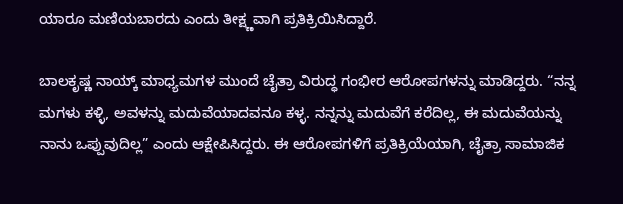ಯಾರೂ ಮಣಿಯಬಾರದು ಎಂದು ತೀಕ್ಷ್ಣವಾಗಿ ಪ್ರತಿಕ್ರಿಯಿಸಿದ್ದಾರೆ.

ಬಾಲಕೃಷ್ಣ ನಾಯ್ಕ್ ಮಾಧ್ಯಮಗಳ ಮುಂದೆ ಚೈತ್ರಾ ವಿರುದ್ಧ ಗಂಭೀರ ಆರೋಪಗಳನ್ನು ಮಾಡಿದ್ದರು. “ನನ್ನ ಮಗಳು ಕಳ್ಳಿ, ಅವಳನ್ನು ಮದುವೆಯಾದವನೂ ಕಳ್ಳ. ನನ್ನನ್ನು ಮದುವೆಗೆ ಕರೆದಿಲ್ಲ, ಈ ಮದುವೆಯನ್ನು ನಾನು ಒಪ್ಪುವುದಿಲ್ಲ” ಎಂದು ಆಕ್ಷೇಪಿಸಿದ್ದರು. ಈ ಆರೋಪಗಳಿಗೆ ಪ್ರತಿಕ್ರಿಯೆಯಾಗಿ, ಚೈತ್ರಾ ಸಾಮಾಜಿಕ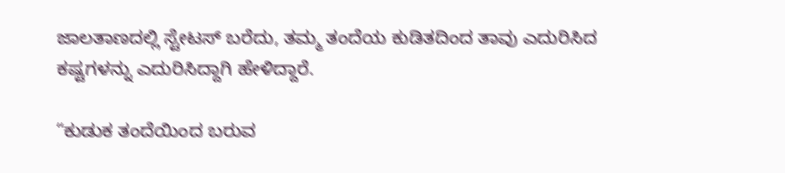ಜಾಲತಾಣದಲ್ಲಿ ಸ್ಟೇಟಸ್ ಬರೆದು, ತಮ್ಮ ತಂದೆಯ ಕುಡಿತದಿಂದ ತಾವು ಎದುರಿಸಿದ ಕಷ್ಟಗಳನ್ನು ಎದುರಿಸಿದ್ದಾಗಿ ಹೇಳಿದ್ದಾರೆ.

“ಕುಡುಕ ತಂದೆಯಿಂದ ಬರುವ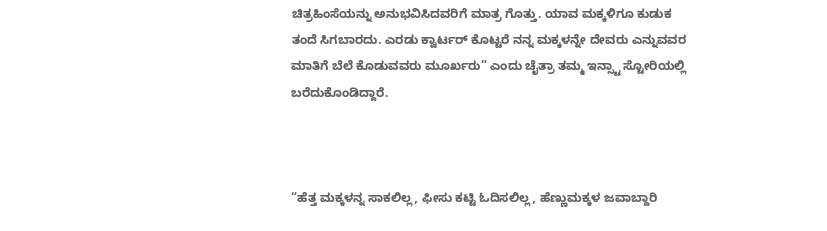ಚಿತ್ರಹಿಂಸೆಯನ್ನು ಅನುಭವಿಸಿದವರಿಗೆ ಮಾತ್ರ ಗೊತ್ತು. ಯಾವ ಮಕ್ಕಳಿಗೂ ಕುಡುಕ ತಂದೆ ಸಿಗಬಾರದು. ಎರಡು ಕ್ವಾರ್ಟರ್ ಕೊಟ್ಟರೆ ನನ್ನ ಮಕ್ಕಳನ್ನೇ ದೇವರು ಎನ್ನುವವರ ಮಾತಿಗೆ ಬೆಲೆ ಕೊಡುವವರು ಮೂರ್ಖರು” ಎಂದು ಚೈತ್ರಾ ತಮ್ಮ ಇನ್ಸ್ಟಾ ಸ್ಟೋರಿಯಲ್ಲಿ ಬರೆದುಕೊಂಡಿದ್ದಾರೆ.



“ಹೆತ್ತ ಮಕ್ಕಳನ್ನ ಸಾಕಲಿಲ್ಲ, ಫೀಸು ಕಟ್ಟಿ ಓದಿಸಲಿಲ್ಲ, ಹೆಣ್ಣುಮಕ್ಕಳ ಜವಾಬ್ದಾರಿ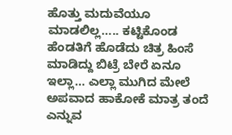ಹೊತ್ತು ಮದುವೆಯೂ ಮಾಡಲಿಲ್ಲ….. ಕಟ್ಟಿಕೊಂಡ ಹೆಂಡತಿಗೆ ಹೊಡೆದು ಚಿತ್ರ ಹಿಂಸೆ ಮಾಡಿದ್ದು ಬಿಟ್ರೆ ಬೇರೆ ಏನೂ ಇಲ್ಲಾ… ಎಲ್ಲಾ ಮುಗಿದ ಮೇಲೆ ಅಪವಾದ ಹಾಕೋಕೆ ಮಾತ್ರ ತಂದೆ ಎನ್ನುವ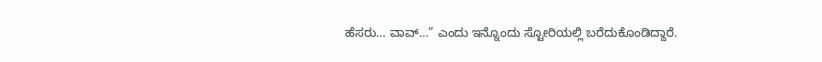ಹೆಸರು… ವಾವ್…” ಎಂದು ಇನ್ನೊಂದು ಸ್ಟೋರಿಯಲ್ಲಿ ಬರೆದುಕೊಂಡಿದ್ದಾರೆ.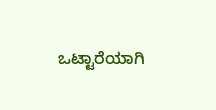ಒಟ್ಟಾರೆಯಾಗಿ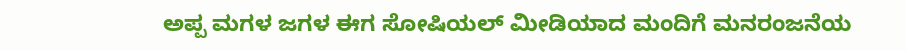ಅಪ್ಪ ಮಗಳ ಜಗಳ ಈಗ ಸೋಷಿಯಲ್‌ ಮೀಡಿಯಾದ ಮಂದಿಗೆ ಮನರಂಜನೆಯ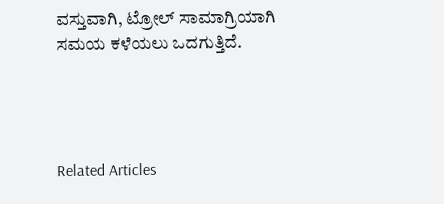ವಸ್ತುವಾಗಿ, ಟ್ರೋಲ್‌ ಸಾಮಾಗ್ರಿಯಾಗಿ ಸಮಯ ಕಳೆಯಲು ಒದಗುತ್ತಿದೆ.




Related Articles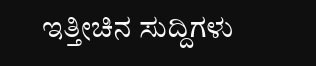ಇತ್ತೀಚಿನ ಸುದ್ದಿಗಳು